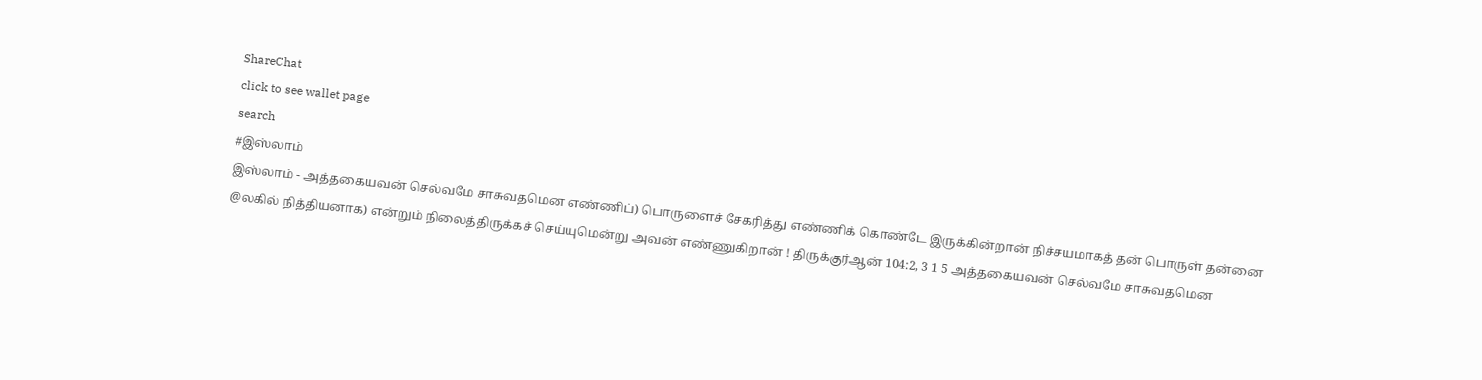ShareChat
click to see wallet page
search
#இஸ்லாம்
இஸ்லாம் - அத்தகையவன் செல்வமே சாசுவதமென எண்ணிப்) பொருளைச் சேகரித்து எண்ணிக் கொண்டே இருக்கின்றான் நிச்சயமாகத் தன் பொருள் தன்னை @லகில் நித்தியனாக) என்றும் நிலைத்திருக்கச் செய்யுமென்று அவன் எண்ணுகிறான் ! திருக்குர்ஆன் 104:2, 3 1 5 அத்தகையவன் செல்வமே சாசுவதமென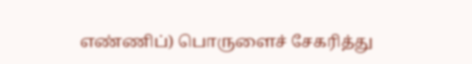எண்ணிப்) பொருளைச் சேகரித்து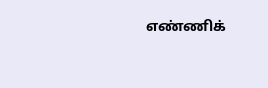எண்ணிக்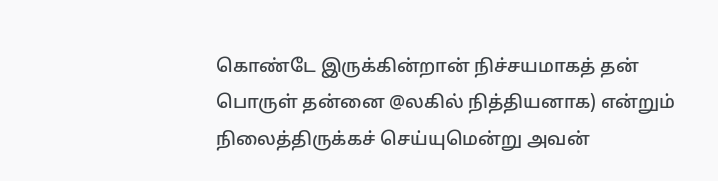கொண்டே இருக்கின்றான் நிச்சயமாகத் தன் பொருள் தன்னை @லகில் நித்தியனாக) என்றும் நிலைத்திருக்கச் செய்யுமென்று அவன்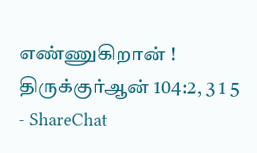எண்ணுகிறான் ! திருக்குர்ஆன் 104:2, 3 1 5 - ShareChat